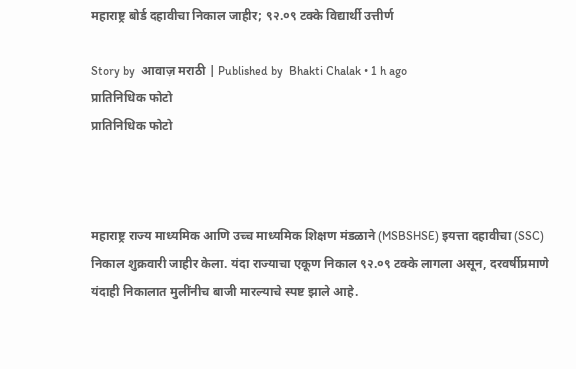महाराष्ट्र बोर्ड दहावीचा निकाल जाहीर; ९२.०९ टक्के विद्यार्थी उत्तीर्ण

Story by  आवाज़ मराठी | Published by  Bhakti Chalak • 1 h ago
प्रातिनिधिक फोटो
प्रातिनिधिक फोटो



महाराष्ट्र राज्य माध्यमिक आणि उच्च माध्यमिक शिक्षण मंडळाने (MSBSHSE) इयत्ता दहावीचा (SSC) निकाल शुक्रवारी जाहीर केला. यंदा राज्याचा एकूण निकाल ९२.०९ टक्के लागला असून, दरवर्षीप्रमाणे यंदाही निकालात मुलींनीच बाजी मारल्याचे स्पष्ट झाले आहे.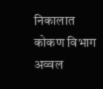निकालात कोकण विभाग अव्वल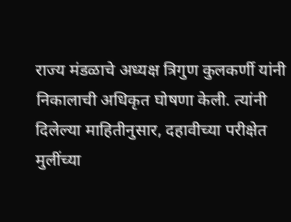राज्य मंडळाचे अध्यक्ष त्रिगुण कुलकर्णी यांनी निकालाची अधिकृत घोषणा केली. त्यांनी दिलेल्या माहितीनुसार, दहावीच्या परीक्षेत मुलींच्या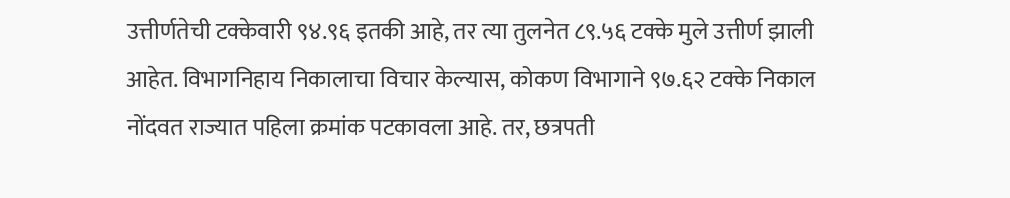उत्तीर्णतेची टक्केवारी ९४.९६ इतकी आहे, तर त्या तुलनेत ८९.५६ टक्के मुले उत्तीर्ण झाली आहेत. विभागनिहाय निकालाचा विचार केल्यास, कोकण विभागाने ९७.६२ टक्के निकाल नोंदवत राज्यात पहिला क्रमांक पटकावला आहे. तर, छत्रपती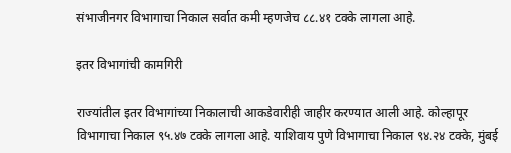संभाजीनगर विभागाचा निकाल सर्वात कमी म्हणजेच ८८.४१ टक्के लागला आहे.

इतर विभागांची कामगिरी

राज्यांतील इतर विभागांच्या निकालाची आकडेवारीही जाहीर करण्यात आली आहे. कोल्हापूर विभागाचा निकाल ९५.४७ टक्के लागला आहे. याशिवाय पुणे विभागाचा निकाल ९४.२४ टक्के, मुंबई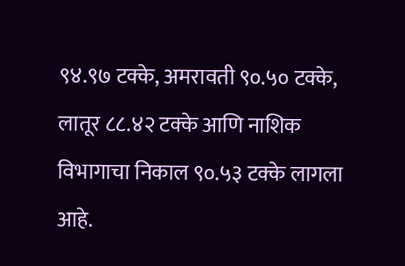९४.९७ टक्के, अमरावती ९०.५० टक्के, लातूर ८८.४२ टक्के आणि नाशिक विभागाचा निकाल ९०.५३ टक्के लागला आहे.